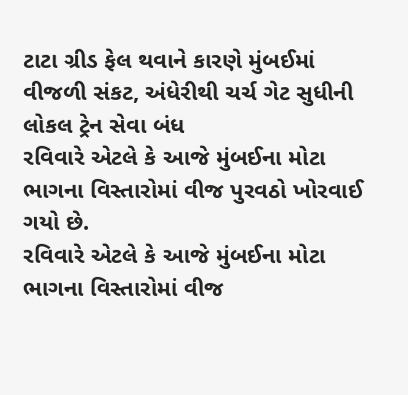ટાટા ગ્રીડ ફેલ થવાને કારણે મુંબઈમાં વીજળી સંકટ, અંધેરીથી ચર્ચ ગેટ સુધીની લોકલ ટ્રેન સેવા બંધ
રવિવારે એટલે કે આજે મુંબઈના મોટા ભાગના વિસ્તારોમાં વીજ પુરવઠો ખોરવાઈ ગયો છે.
રવિવારે એટલે કે આજે મુંબઈના મોટા ભાગના વિસ્તારોમાં વીજ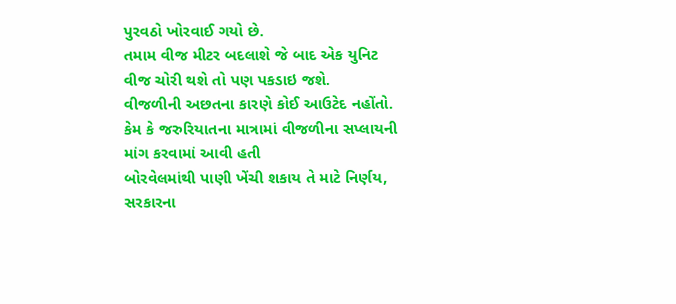પુરવઠો ખોરવાઈ ગયો છે.
તમામ વીજ મીટર બદલાશે જે બાદ એક યુનિટ વીજ ચોરી થશે તો પણ પકડાઇ જશે.
વીજળીની અછતના કારણે કોઈ આઉટેદ નહોંતો. કેમ કે જરુરિયાતના માત્રામાં વીજળીના સપ્લાયની માંગ કરવામાં આવી હતી
બોરવેલમાંથી પાણી ખેંચી શકાય તે માટે નિર્ણય, સરકારના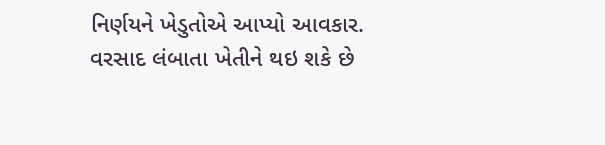નિર્ણયને ખેડુતોએ આપ્યો આવકાર.
વરસાદ લંબાતા ખેતીને થઇ શકે છે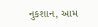નુકશાન, આમ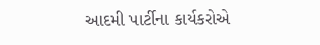આદમી પાર્ટીના કાર્યકરોએ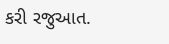કરી રજુઆત.